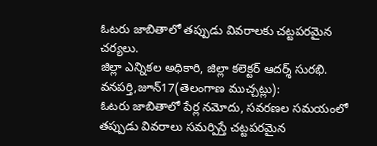ఓటరు జాబితాలో తప్పుడు వివరాలకు చట్టపరమైన చర్యలు.
జిల్లా ఎన్నికల అధికారి, జిల్లా కలెక్టర్ ఆదర్శ్ సురభి.
వనపర్తి,జూన్17(తెలంగాణ ముచ్చట్లు):
ఓటరు జాబితాలో పేర్ల నమోదు, సవరణల సమయంలో తప్పుడు వివరాలు సమర్పిస్తే చట్టపరమైన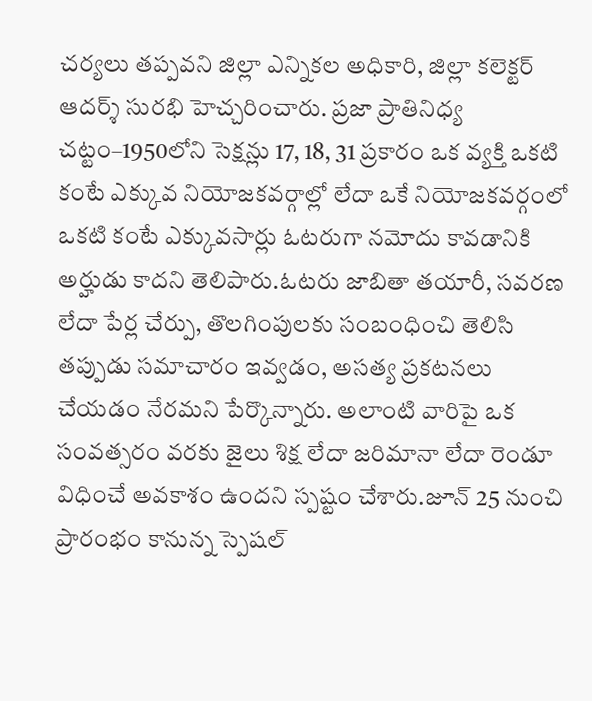చర్యలు తప్పవని జిల్లా ఎన్నికల అధికారి, జిల్లా కలెక్టర్ ఆదర్శ్ సురభి హెచ్చరించారు. ప్రజా ప్రాతినిధ్య చట్టం–1950లోని సెక్షన్లు 17, 18, 31 ప్రకారం ఒక వ్యక్తి ఒకటి కంటే ఎక్కువ నియోజకవర్గాల్లో లేదా ఒకే నియోజకవర్గంలో ఒకటి కంటే ఎక్కువసార్లు ఓటరుగా నమోదు కావడానికి అర్హుడు కాదని తెలిపారు.ఓటరు జాబితా తయారీ, సవరణ లేదా పేర్ల చేర్పు, తొలగింపులకు సంబంధించి తెలిసి తప్పుడు సమాచారం ఇవ్వడం, అసత్య ప్రకటనలు చేయడం నేరమని పేర్కొన్నారు. అలాంటి వారిపై ఒక సంవత్సరం వరకు జైలు శిక్ష లేదా జరిమానా లేదా రెండూ విధించే అవకాశం ఉందని స్పష్టం చేశారు.జూన్ 25 నుంచి ప్రారంభం కానున్న స్పెషల్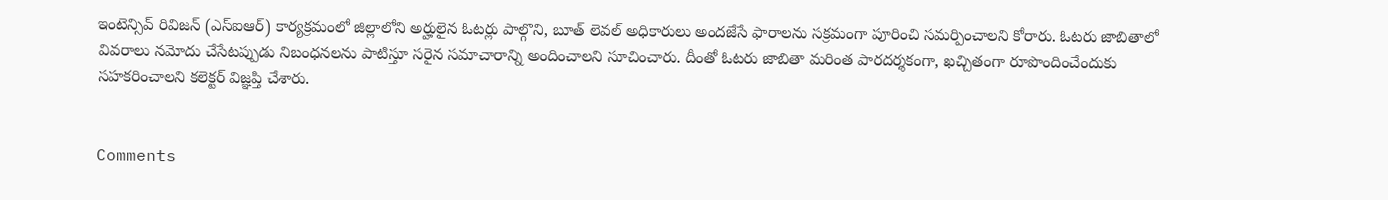ఇంటెన్సివ్ రివిజన్ (ఎస్ఐఆర్) కార్యక్రమంలో జిల్లాలోని అర్హులైన ఓటర్లు పాల్గొని, బూత్ లెవల్ అధికారులు అందజేసే ఫారాలను సక్రమంగా పూరించి సమర్పించాలని కోరారు. ఓటరు జాబితాలో వివరాలు నమోదు చేసేటప్పుడు నిబంధనలను పాటిస్తూ సరైన సమాచారాన్ని అందించాలని సూచించారు. దీంతో ఓటరు జాబితా మరింత పారదర్శకంగా, ఖచ్చితంగా రూపొందించేందుకు సహకరించాలని కలెక్టర్ విజ్ఞప్తి చేశారు.


Comments